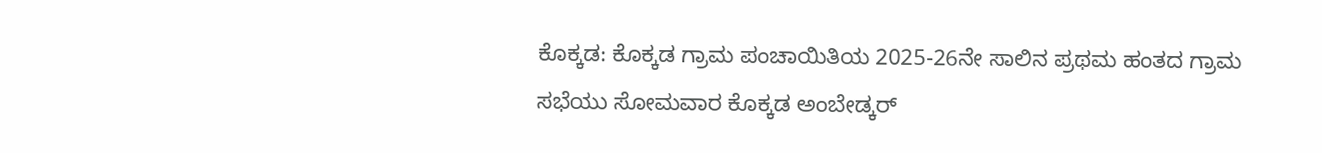ಕೊಕ್ಕಡ: ಕೊಕ್ಕಡ ಗ್ರಾಮ ಪಂಚಾಯಿತಿಯ 2025-26ನೇ ಸಾಲಿನ ಪ್ರಥಮ ಹಂತದ ಗ್ರಾಮ ಸಭೆಯು ಸೋಮವಾರ ಕೊಕ್ಕಡ ಅಂಬೇಡ್ಕರ್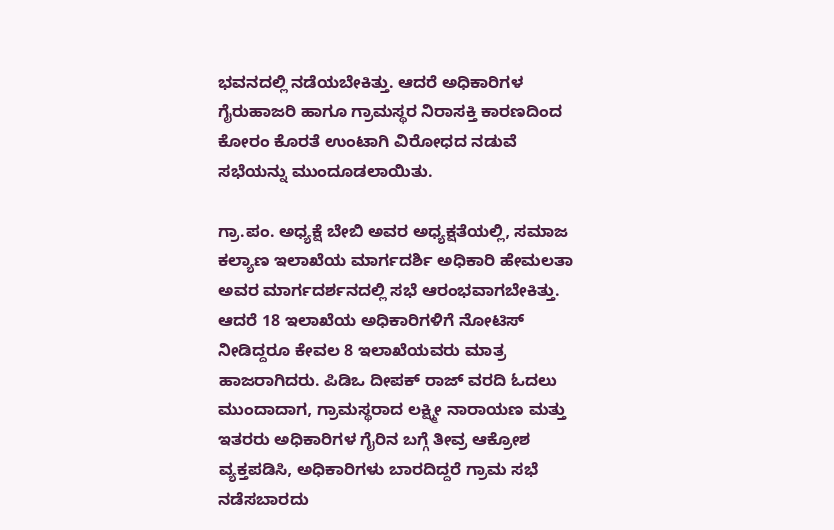ಭವನದಲ್ಲಿ ನಡೆಯಬೇಕಿತ್ತು. ಆದರೆ ಅಧಿಕಾರಿಗಳ ಗೈರುಹಾಜರಿ ಹಾಗೂ ಗ್ರಾಮಸ್ಥರ ನಿರಾಸಕ್ತಿ ಕಾರಣದಿಂದ ಕೋರಂ ಕೊರತೆ ಉಂಟಾಗಿ ವಿರೋಧದ ನಡುವೆ ಸಭೆಯನ್ನು ಮುಂದೂಡಲಾಯಿತು.

ಗ್ರಾ.ಪಂ. ಅಧ್ಯಕ್ಷೆ ಬೇಬಿ ಅವರ ಅಧ್ಯಕ್ಷತೆಯಲ್ಲಿ, ಸಮಾಜ ಕಲ್ಯಾಣ ಇಲಾಖೆಯ ಮಾರ್ಗದರ್ಶಿ ಅಧಿಕಾರಿ ಹೇಮಲತಾ ಅವರ ಮಾರ್ಗದರ್ಶನದಲ್ಲಿ ಸಭೆ ಆರಂಭವಾಗಬೇಕಿತ್ತು. ಆದರೆ 18 ಇಲಾಖೆಯ ಅಧಿಕಾರಿಗಳಿಗೆ ನೋಟಿಸ್ ನೀಡಿದ್ದರೂ ಕೇವಲ 8 ಇಲಾಖೆಯವರು ಮಾತ್ರ ಹಾಜರಾಗಿದರು. ಪಿಡಿಒ ದೀಪಕ್ ರಾಜ್ ವರದಿ ಓದಲು ಮುಂದಾದಾಗ, ಗ್ರಾಮಸ್ಥರಾದ ಲಕ್ಷ್ಮೀ ನಾರಾಯಣ ಮತ್ತು ಇತರರು ಅಧಿಕಾರಿಗಳ ಗೈರಿನ ಬಗ್ಗೆ ತೀವ್ರ ಆಕ್ರೋಶ ವ್ಯಕ್ತಪಡಿಸಿ, ಅಧಿಕಾರಿಗಳು ಬಾರದಿದ್ದರೆ ಗ್ರಾಮ ಸಭೆ ನಡೆಸಬಾರದು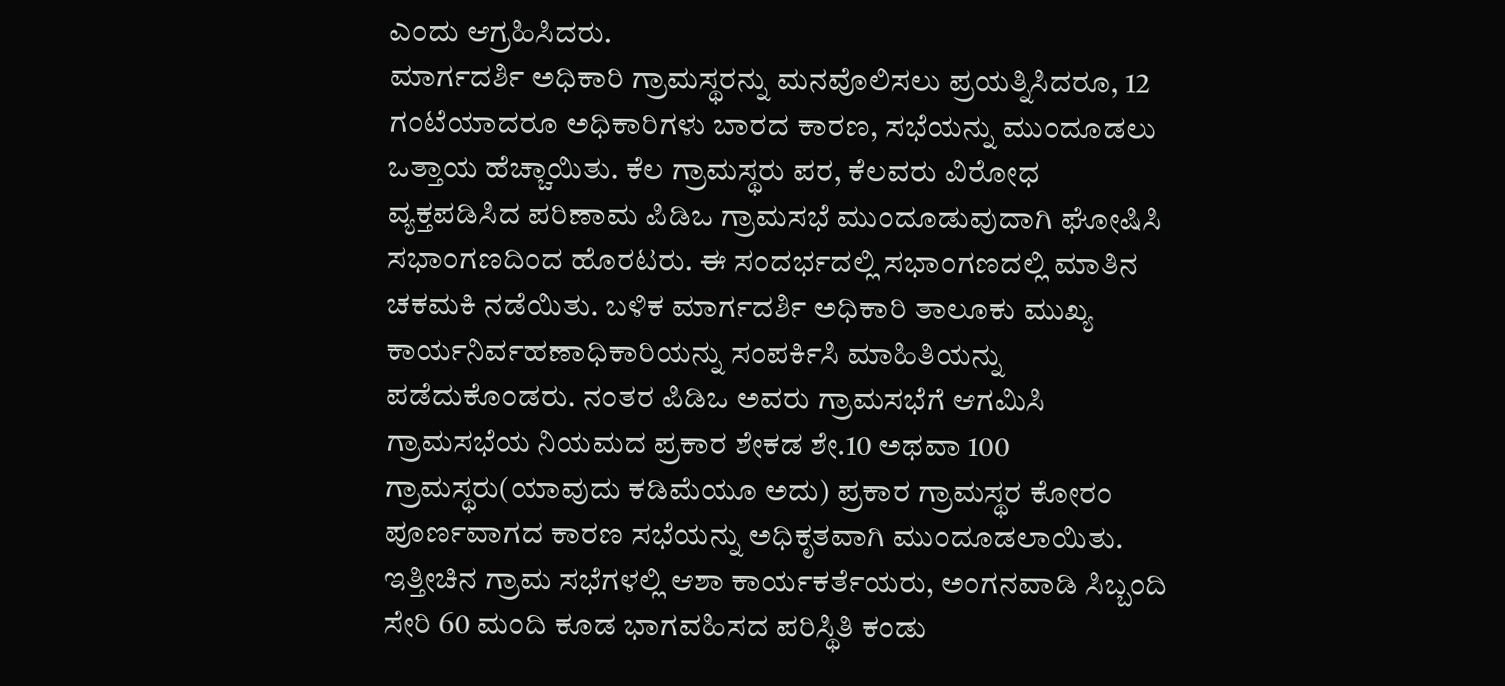ಎಂದು ಆಗ್ರಹಿಸಿದರು.
ಮಾರ್ಗದರ್ಶಿ ಅಧಿಕಾರಿ ಗ್ರಾಮಸ್ಥರನ್ನು ಮನವೊಲಿಸಲು ಪ್ರಯತ್ನಿಸಿದರೂ, 12 ಗಂಟೆಯಾದರೂ ಅಧಿಕಾರಿಗಳು ಬಾರದ ಕಾರಣ, ಸಭೆಯನ್ನು ಮುಂದೂಡಲು ಒತ್ತಾಯ ಹೆಚ್ಚಾಯಿತು. ಕೆಲ ಗ್ರಾಮಸ್ಥರು ಪರ, ಕೆಲವರು ವಿರೋಧ ವ್ಯಕ್ತಪಡಿಸಿದ ಪರಿಣಾಮ ಪಿಡಿಒ ಗ್ರಾಮಸಭೆ ಮುಂದೂಡುವುದಾಗಿ ಘೋಷಿಸಿ ಸಭಾಂಗಣದಿಂದ ಹೊರಟರು. ಈ ಸಂದರ್ಭದಲ್ಲಿ ಸಭಾಂಗಣದಲ್ಲಿ ಮಾತಿನ ಚಕಮಕಿ ನಡೆಯಿತು. ಬಳಿಕ ಮಾರ್ಗದರ್ಶಿ ಅಧಿಕಾರಿ ತಾಲೂಕು ಮುಖ್ಯ ಕಾರ್ಯನಿರ್ವಹಣಾಧಿಕಾರಿಯನ್ನು ಸಂಪರ್ಕಿಸಿ ಮಾಹಿತಿಯನ್ನು ಪಡೆದುಕೊಂಡರು. ನಂತರ ಪಿಡಿಒ ಅವರು ಗ್ರಾಮಸಭೆಗೆ ಆಗಮಿಸಿ ಗ್ರಾಮಸಭೆಯ ನಿಯಮದ ಪ್ರಕಾರ ಶೇಕಡ ಶೇ.10 ಅಥವಾ 100 ಗ್ರಾಮಸ್ಥರು(ಯಾವುದು ಕಡಿಮೆಯೂ ಅದು) ಪ್ರಕಾರ ಗ್ರಾಮಸ್ಥರ ಕೋರಂ ಪೂರ್ಣವಾಗದ ಕಾರಣ ಸಭೆಯನ್ನು ಅಧಿಕೃತವಾಗಿ ಮುಂದೂಡಲಾಯಿತು.
ಇತ್ತೀಚಿನ ಗ್ರಾಮ ಸಭೆಗಳಲ್ಲಿ ಆಶಾ ಕಾರ್ಯಕರ್ತೆಯರು, ಅಂಗನವಾಡಿ ಸಿಬ್ಬಂದಿ ಸೇರಿ 60 ಮಂದಿ ಕೂಡ ಭಾಗವಹಿಸದ ಪರಿಸ್ಥಿತಿ ಕಂಡು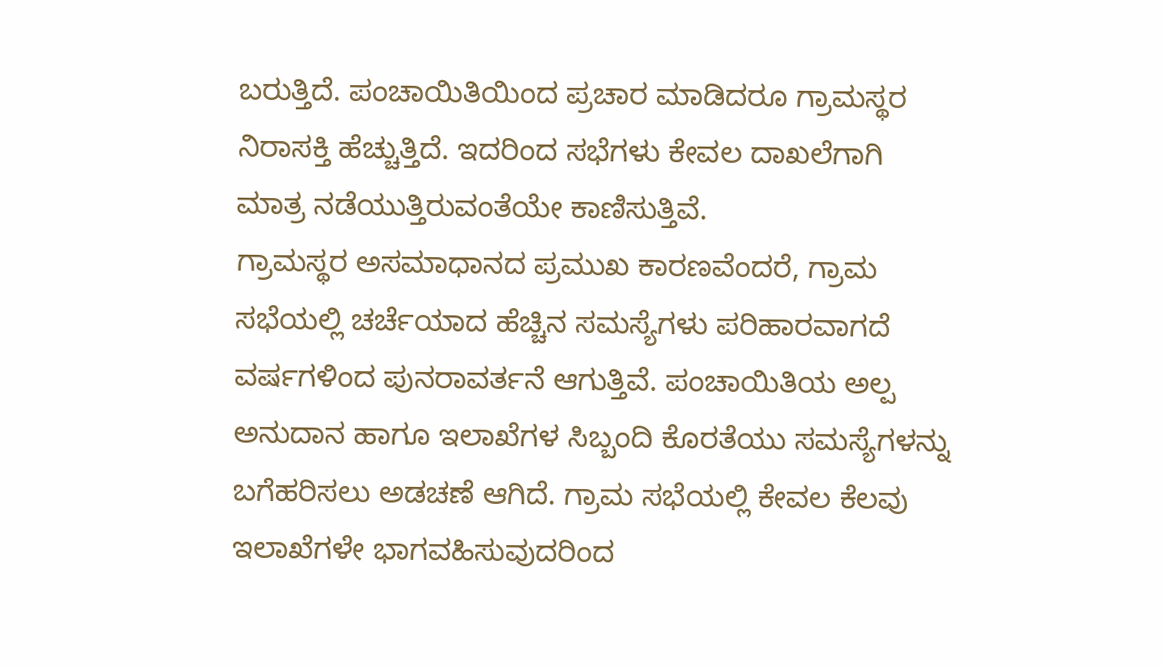ಬರುತ್ತಿದೆ. ಪಂಚಾಯಿತಿಯಿಂದ ಪ್ರಚಾರ ಮಾಡಿದರೂ ಗ್ರಾಮಸ್ಥರ ನಿರಾಸಕ್ತಿ ಹೆಚ್ಚುತ್ತಿದೆ. ಇದರಿಂದ ಸಭೆಗಳು ಕೇವಲ ದಾಖಲೆಗಾಗಿ ಮಾತ್ರ ನಡೆಯುತ್ತಿರುವಂತೆಯೇ ಕಾಣಿಸುತ್ತಿವೆ.
ಗ್ರಾಮಸ್ಥರ ಅಸಮಾಧಾನದ ಪ್ರಮುಖ ಕಾರಣವೆಂದರೆ, ಗ್ರಾಮ ಸಭೆಯಲ್ಲಿ ಚರ್ಚೆಯಾದ ಹೆಚ್ಚಿನ ಸಮಸ್ಯೆಗಳು ಪರಿಹಾರವಾಗದೆ ವರ್ಷಗಳಿಂದ ಪುನರಾವರ್ತನೆ ಆಗುತ್ತಿವೆ. ಪಂಚಾಯಿತಿಯ ಅಲ್ಪ ಅನುದಾನ ಹಾಗೂ ಇಲಾಖೆಗಳ ಸಿಬ್ಬಂದಿ ಕೊರತೆಯು ಸಮಸ್ಯೆಗಳನ್ನು ಬಗೆಹರಿಸಲು ಅಡಚಣೆ ಆಗಿದೆ. ಗ್ರಾಮ ಸಭೆಯಲ್ಲಿ ಕೇವಲ ಕೆಲವು ಇಲಾಖೆಗಳೇ ಭಾಗವಹಿಸುವುದರಿಂದ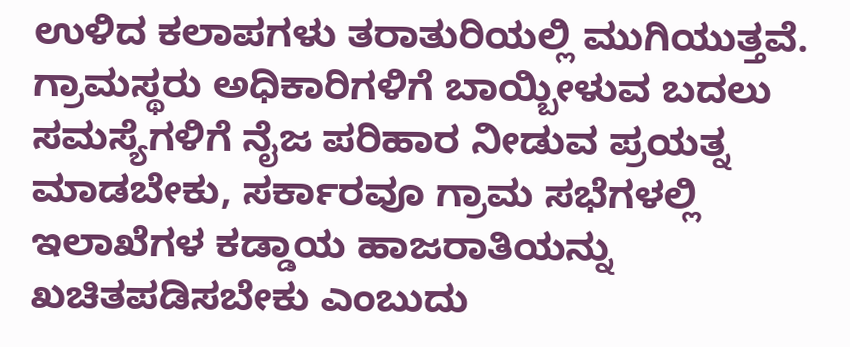ಉಳಿದ ಕಲಾಪಗಳು ತರಾತುರಿಯಲ್ಲಿ ಮುಗಿಯುತ್ತವೆ.
ಗ್ರಾಮಸ್ಥರು ಅಧಿಕಾರಿಗಳಿಗೆ ಬಾಯ್ಬೀಳುವ ಬದಲು ಸಮಸ್ಯೆಗಳಿಗೆ ನೈಜ ಪರಿಹಾರ ನೀಡುವ ಪ್ರಯತ್ನ ಮಾಡಬೇಕು, ಸರ್ಕಾರವೂ ಗ್ರಾಮ ಸಭೆಗಳಲ್ಲಿ ಇಲಾಖೆಗಳ ಕಡ್ಡಾಯ ಹಾಜರಾತಿಯನ್ನು ಖಚಿತಪಡಿಸಬೇಕು ಎಂಬುದು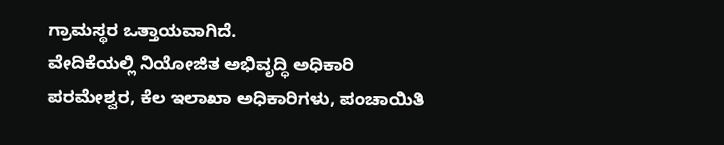ಗ್ರಾಮಸ್ಥರ ಒತ್ತಾಯವಾಗಿದೆ.
ವೇದಿಕೆಯಲ್ಲಿ ನಿಯೋಜಿತ ಅಭಿವೃದ್ಧಿ ಅಧಿಕಾರಿ ಪರಮೇಶ್ವರ, ಕೆಲ ಇಲಾಖಾ ಅಧಿಕಾರಿಗಳು, ಪಂಚಾಯಿತಿ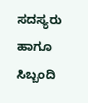ಸದಸ್ಯರು ಹಾಗೂ ಸಿಬ್ಬಂದಿ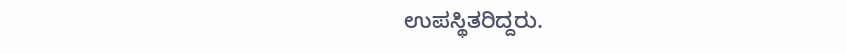ಉಪಸ್ಥಿತರಿದ್ದರು.